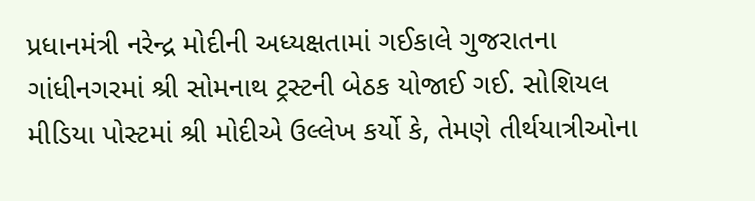પ્રધાનમંત્રી નરેન્દ્ર મોદીની અધ્યક્ષતામાં ગઈકાલે ગુજરાતના ગાંધીનગરમાં શ્રી સોમનાથ ટ્રસ્ટની બેઠક યોજાઈ ગઈ. સોશિયલ મીડિયા પોસ્ટમાં શ્રી મોદીએ ઉલ્લેખ કર્યો કે, તેમણે તીર્થયાત્રીઓના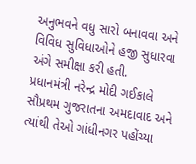અનુભવને વધુ સારો બનાવવા અને વિવિધ સુવિધાઓને હજી સુધારવા અંગે સમીક્ષા કરી હતી.
પ્રધાનમંત્રી નરેન્દ્ર મોદી ગઈકાલે સૌપ્રથમ ગુજરાતના અમદાવાદ અને ત્યાંથી તેઓ ગાંધીનગર પહોંચ્યા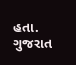હતા. ગુજરાત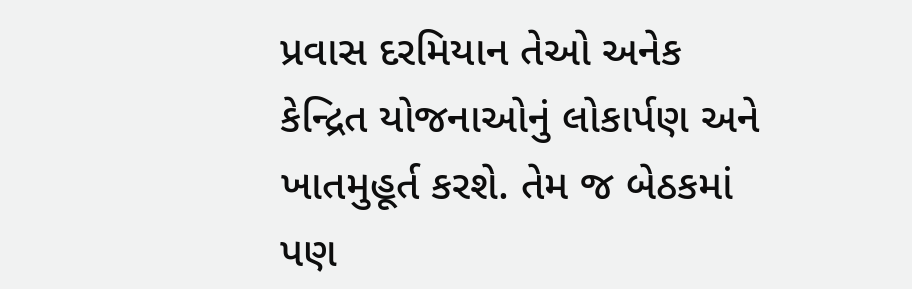પ્રવાસ દરમિયાન તેઓ અનેક કેન્દ્રિત યોજનાઓનું લોકાર્પણ અને ખાતમુહૂર્ત કરશે. તેમ જ બેઠકમાં પણ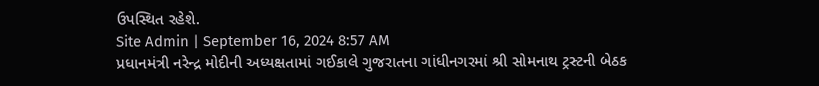ઉપસ્થિત રહેશે.
Site Admin | September 16, 2024 8:57 AM
પ્રધાનમંત્રી નરેન્દ્ર મોદીની અધ્યક્ષતામાં ગઈકાલે ગુજરાતના ગાંધીનગરમાં શ્રી સોમનાથ ટ્રસ્ટની બેઠક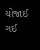યોજાઈ ગઈ